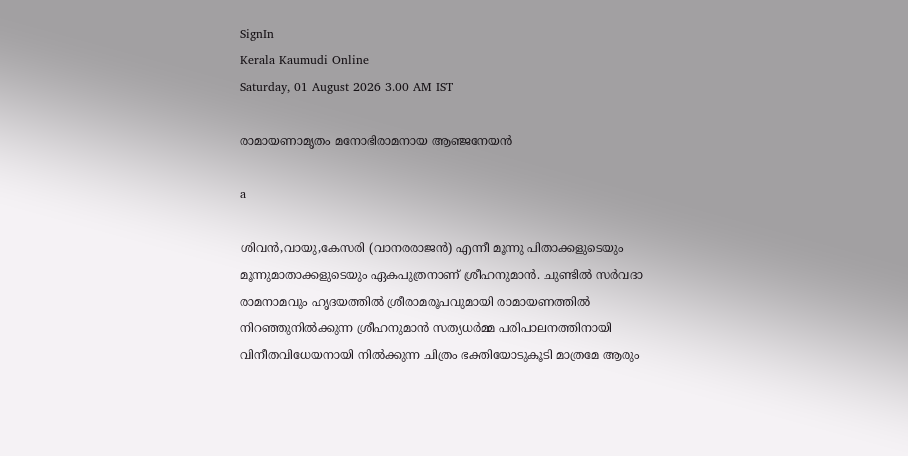SignIn
Kerala Kaumudi Online
Saturday, 01 August 2026 3.00 AM IST

രാമായണാമൃതം മനോഭിരാമനായ ആഞ്ജനേയൻ

a

ശിവൻ,വായു,കേസരി (വാനരരാജൻ) എന്നീ മൂന്നു പിതാക്കളുടെയും മൂന്നുമാതാക്കളുടെയും ഏകപുത്രനാണ് ശ്രീഹനുമാൻ. ചുണ്ടിൽ സർവദാ രാമനാമവും ഹൃദയത്തിൽ ശ്രീരാമരൂപവുമായി രാമായണത്തിൽ നിറഞ്ഞുനിൽക്കുന്ന ശ്രീഹനുമാൻ സത്യധർമ്മ പരിപാലനത്തിനായി വിനീതവിധേയനായി നിൽക്കുന്ന ചിത്രം ഭക്തിയോടുകൂടി മാത്രമേ ആരും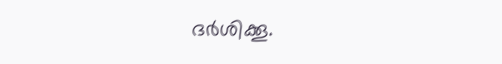ദർശിക്കൂ.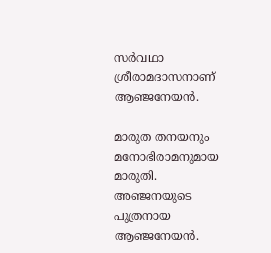സർവഥാ ശ്രീരാമദാസനാണ് ആഞ്ജനേയൻ.

മാരുത തനയനും മനോഭിരാമനുമായ മാരുതി. അഞ്ജനയുടെ പുത്രനായ ആഞ്ജനേയൻ.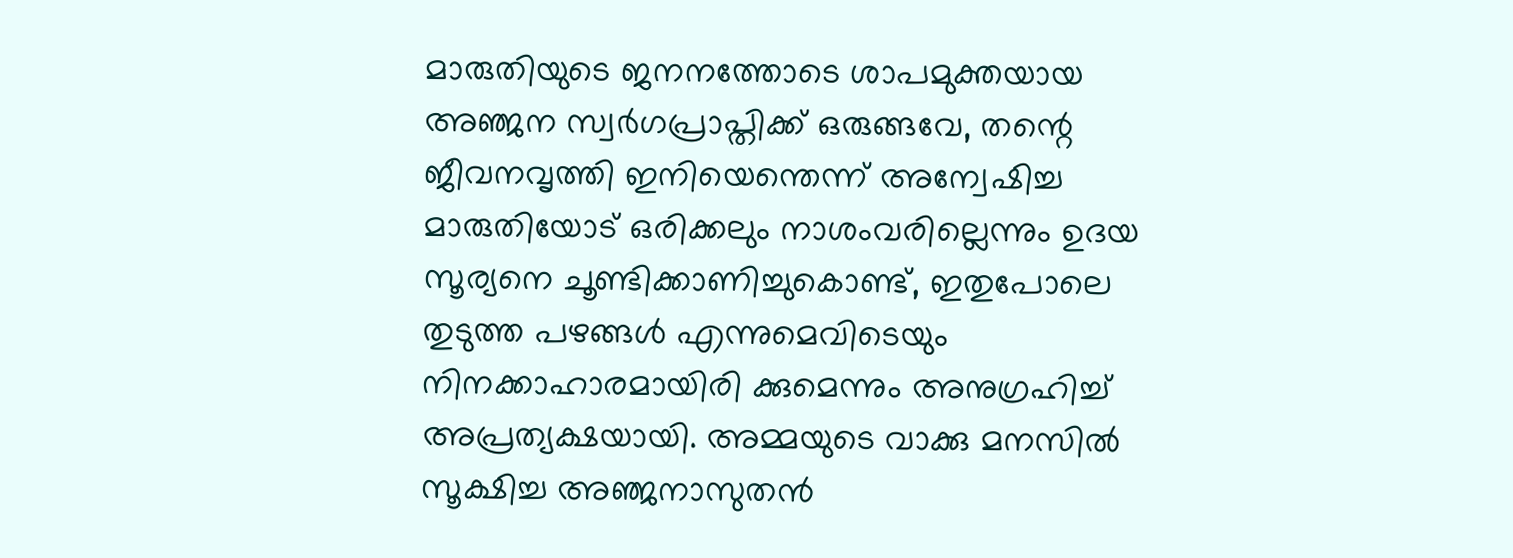മാരുതിയുടെ ജനനത്തോടെ ശാപമുക്തയായ അഞ്ജന സ്വർഗപ്രാപ്തിക്ക് ഒരുങ്ങവേ, തന്റെ ജീവനവൃത്തി ഇനിയെന്തെന്ന് അന്വേഷിച്ച മാരുതിയോട് ഒരിക്കലും നാശംവരില്ലെന്നും ഉദയ സൂര്യനെ ചൂണ്ടിക്കാണിച്ചുകൊണ്ട്, ഇതുപോലെ തുടുത്ത പഴങ്ങൾ എന്നുമെവിടെയും നിനക്കാഹാരമായിരി ക്കുമെന്നും അനുഗ്രഹിച്ച് അപ്രത്യക്ഷയായി. അമ്മയുടെ വാക്കു മനസിൽ സൂക്ഷിച്ച അഞ്ജനാസുതൻ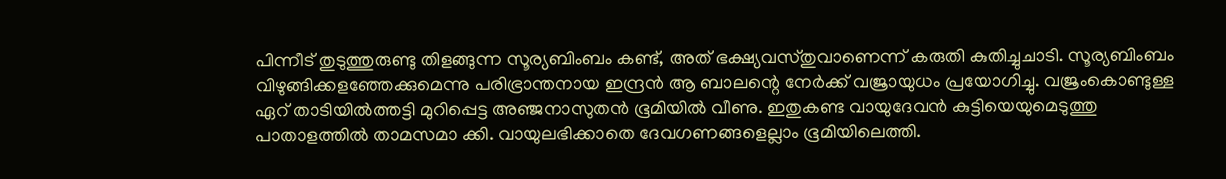പിന്നീട് തുടുത്തുരുണ്ടു തിളങ്ങുന്ന സൂര്യബിംബം കണ്ട്, അത് ഭക്ഷ്യവസ്തുവാണെന്ന് കരുതി കുതിച്ചുചാടി. സൂര്യബിംബം വിഴുങ്ങിക്കളഞ്ഞേക്കുമെന്നു പരിഭ്രാന്തനായ ഇന്ദ്രൻ ആ ബാലന്റെ നേർക്ക് വജ്രായുധം പ്രയോഗിച്ചു. വജ്രംകൊണ്ടുള്ള ഏറ് താടിയിൽത്തട്ടി മുറിപ്പെട്ട അഞ്ജനാസുതൻ ഭൂമിയിൽ വീണു. ഇതുകണ്ട വായുദേവൻ കുട്ടിയെയുമെടുത്തു പാതാളത്തിൽ താമസമാ ക്കി. വായുലഭിക്കാതെ ദേവഗണങ്ങളെല്ലാം ഭൂമിയിലെത്തി.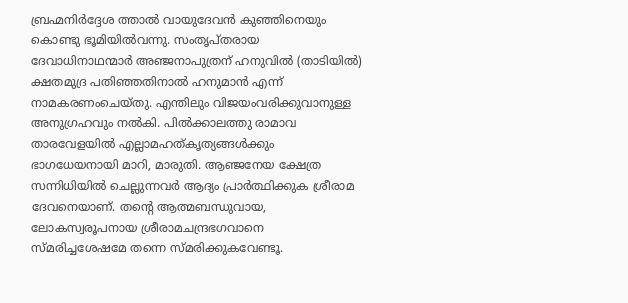ബ്രഹ്മനിർദ്ദേശ ത്താൽ വായുദേവൻ കുഞ്ഞിനെയും കൊണ്ടു ഭൂമിയിൽവന്നു. സംതൃപ്തരായ ദേവാധിനാഥന്മാർ അഞ്ജനാപുത്രന് ഹനുവിൽ (താടിയിൽ) ക്ഷതമുദ്ര പതിഞ്ഞതിനാൽ ഹനുമാൻ എന്ന് നാമകരണംചെയ്തു. എന്തിലും വിജയംവരിക്കുവാനുള്ള അനുഗ്രഹവും നൽകി. പിൽക്കാലത്തു രാമാവ താരവേളയിൽ എല്ലാമഹത്കൃത്യങ്ങൾക്കും ഭാഗധേയനായി മാറി, മാരുതി. ആഞ്ജനേയ ക്ഷേത്ര സന്നിധിയിൽ ചെല്ലുന്നവർ ആദ്യം പ്രാർത്ഥിക്കുക ശ്രീരാമ ദേവനെയാണ്. തന്റെ ആത്മബന്ധുവായ, ലോകസ്വരൂപനായ ശ്രീരാമചന്ദ്രഭഗവാനെ സ്മരിച്ചശേഷമേ തന്നെ സ്മരിക്കുകവേണ്ടൂ.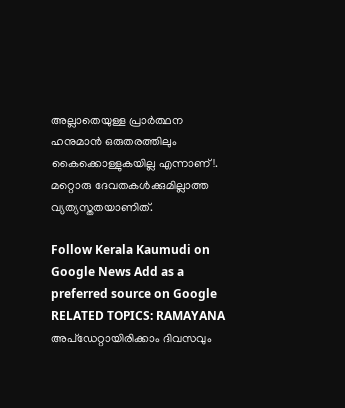അല്ലാതെയുള്ള പ്രാർത്ഥന ഹനുമാൻ ഒരുതരത്തിലും കൈക്കൊള്ളുകയില്ല എന്നാണ്!. മറ്റൊരു ദേവതകൾക്കുമില്ലാത്ത വ്യത്യസ്തതയാണിത്.

Follow Kerala Kaumudi on Google News Add as a preferred source on Google
RELATED TOPICS: RAMAYANA
അപ്ഡേറ്റായിരിക്കാം ദിവസവും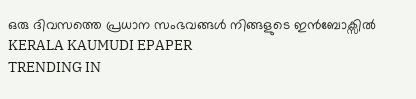ഒരു ദിവസത്തെ പ്രധാന സംഭവങ്ങൾ നിങ്ങളുടെ ഇൻബോക്സിൽ
KERALA KAUMUDI EPAPER
TRENDING IN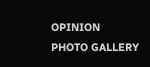OPINION
PHOTO GALLERY